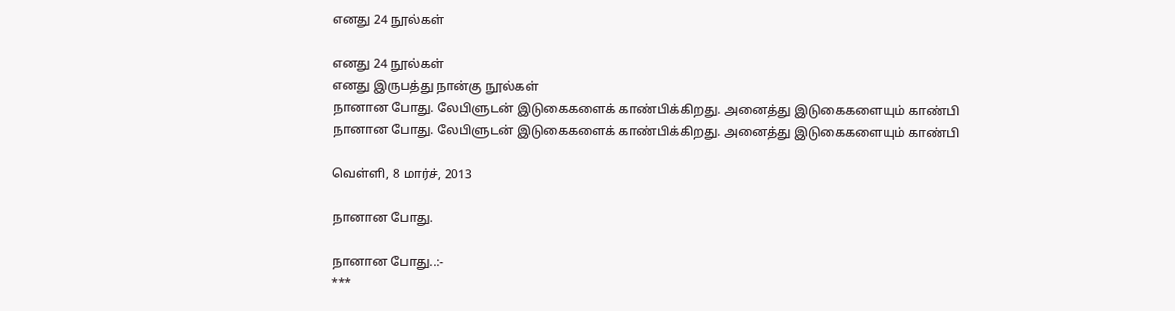எனது 24 நூல்கள்

எனது 24 நூல்கள்
எனது இருபத்து நான்கு நூல்கள்
நானான போது. லேபிளுடன் இடுகைகளைக் காண்பிக்கிறது. அனைத்து இடுகைகளையும் காண்பி
நானான போது. லேபிளுடன் இடுகைகளைக் காண்பிக்கிறது. அனைத்து இடுகைகளையும் காண்பி

வெள்ளி, 8 மார்ச், 2013

நானான போது.

நானான போது..:-
***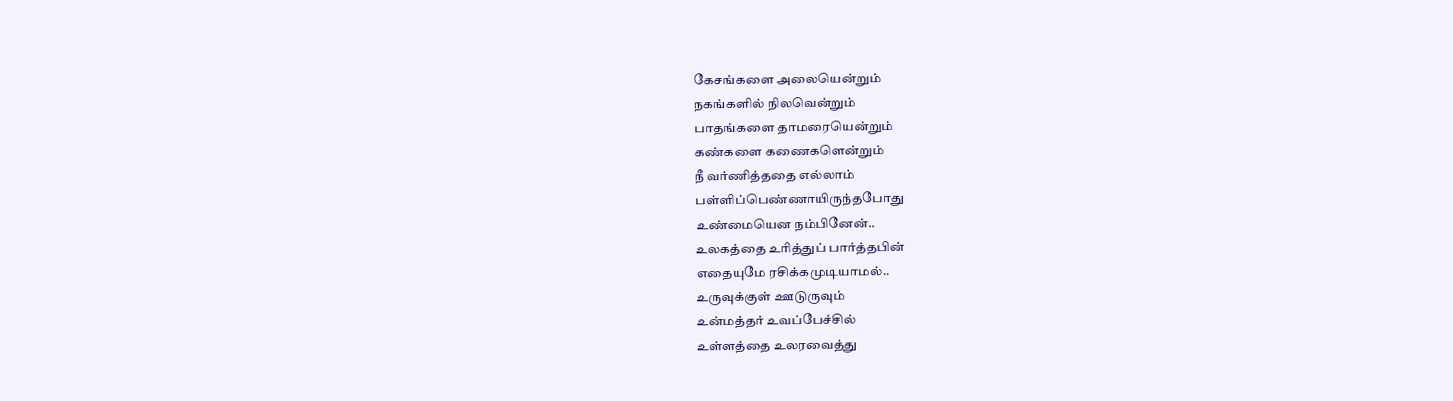கேசங்களை அலையென்றும்
நகங்களில் நிலவென்றும்
பாதங்களை தாமரையென்றும்
கண்களை கணைகளென்றும்
நீ வர்ணித்ததை எல்லாம்
பள்ளிப்பெண்ணாயிருந்தபோது
உண்மையென நம்பினேன்..
உலகத்தை உரித்துப் பார்த்தபின்
எதையுமே ரசிக்கமுடியாமல்..
உருவுக்குள் ஊடுருவும்
உன்மத்தர் உவப்பேச்சில்
உள்ளத்தை உலரவைத்து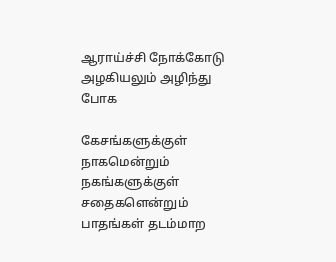ஆராய்ச்சி நோக்கோடு
அழகியலும் அழிந்து போக

கேசங்களுக்குள் நாகமென்றும்
நகங்களுக்குள் சதைகளென்றும்
பாதங்கள் தடம்மாற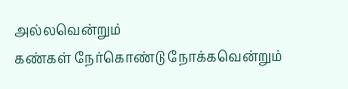அல்லவென்றும்
கண்கள் நேர்கொண்டு நோக்கவென்றும்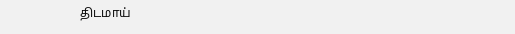திடமாய்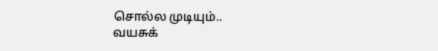சொல்ல முடியும்..
வயசுக்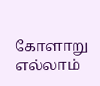கோளாறு எல்லாம்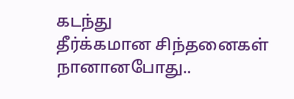கடந்து
தீர்க்கமான சிந்தனைகள் நானானபோது..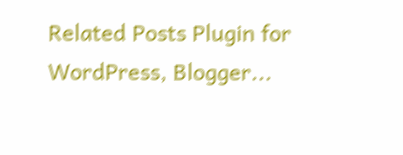Related Posts Plugin for WordPress, Blogger...